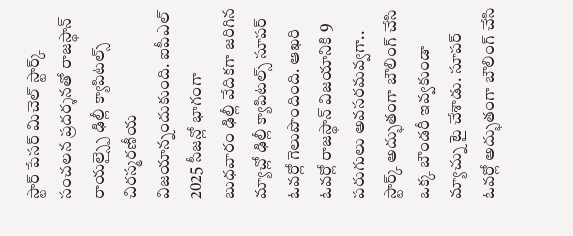స్టార్ పేసర్ మిచెల్ స్టార్క్ సంచలన ప్రదర్శనతో రాజస్థాన్ రాయల్స్పై ఢిల్లీ క్యాపిటల్స్ చిరస్మరణీయ విజయాన్నందుకుంది. ఐపీఎల్ 2025 సీజన్లో భాగంగా బుధవారం ఢిల్లీ వేదికగా జరిగిన మ్యాచ్లో ఢిల్లీ క్యాపిటల్స్ సూపర్ ఓవర్లో గెలుపొందింది. ఆఖరి ఓవర్లో రాజస్థాన్ విజయానికి 9 పరుగులు అవసరమవ్వగా.. స్టార్క్ అద్భుతంగా బౌలింగ్ చేసి ఒక్క బౌండరీ ఇవ్వకుండా మ్యాచ్ను టై చేశాడు. సూపర్ ఓవర్లో అద్భుతంగా బౌలింగ్ చేసి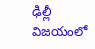ఢిల్లీ విజయంలో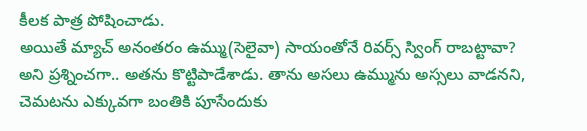కీలక పాత్ర పోషించాడు.
అయితే మ్యాచ్ అనంతరం ఉమ్ము(సెలైవా) సాయంతోనే రివర్స్ స్వింగ్ రాబట్టావా? అని ప్రశ్నించగా.. అతను కొట్టిపాడేశాడు. తాను అసలు ఉమ్మును అస్సలు వాడనని, చెమటను ఎక్కువగా బంతికి పూసేందుకు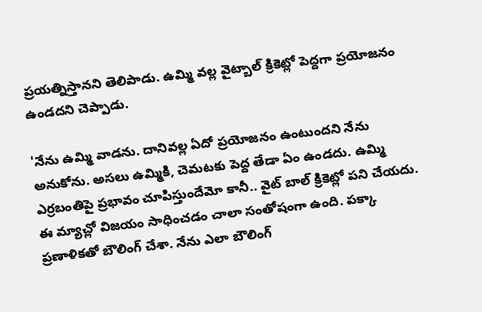ప్రయత్నిస్తానని తెలిపాడు. ఉమ్మి వల్ల వైట్బాల్ క్రికెట్లో పెద్దగా ప్రయోజనం ఉండదని చెప్పాడు.

'నేను ఉమ్మి వాడను. దానివల్ల ఏదో ప్రయోజనం ఉంటుందని నేను అనుకోను. అసలు ఉమ్మికి, చెమటకు పెద్ద తేడా ఏం ఉండదు. ఉమ్మి ఎర్రబంతిపై ప్రభావం చూపిస్తుందేమో కానీ.. వైట్ బాల్ క్రికెట్లో పని చేయదు. ఈ మ్యాచ్లో విజయం సాధించడం చాలా సంతోషంగా ఉంది. పక్కా ప్రణాళికతో బౌలింగ్ చేశా. నేను ఎలా బౌలింగ్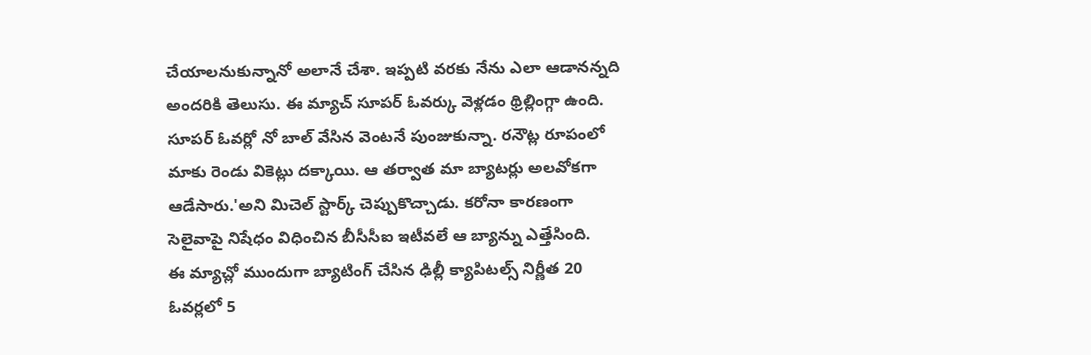చేయాలనుకున్నానో అలానే చేశా. ఇప్పటి వరకు నేను ఎలా ఆడానన్నది అందరికి తెలుసు. ఈ మ్యాచ్ సూపర్ ఓవర్కు వెళ్లడం థ్రిల్లింగ్గా ఉంది.
సూపర్ ఓవర్లో నో బాల్ వేసిన వెంటనే పుంజుకున్నా. రనౌట్ల రూపంలో మాకు రెండు వికెట్లు దక్కాయి. ఆ తర్వాత మా బ్యాటర్లు అలవోకగా ఆడేసారు.'అని మిచెల్ స్టార్క్ చెప్పుకొచ్చాడు. కరోనా కారణంగా సెలైవాపై నిషేధం విధించిన బీసీసీఐ ఇటీవలే ఆ బ్యాన్ను ఎత్తేసింది.
ఈ మ్యాచ్లో ముందుగా బ్యాటింగ్ చేసిన ఢిల్లీ క్యాపిటల్స్ నిర్ణీత 20 ఓవర్లలో 5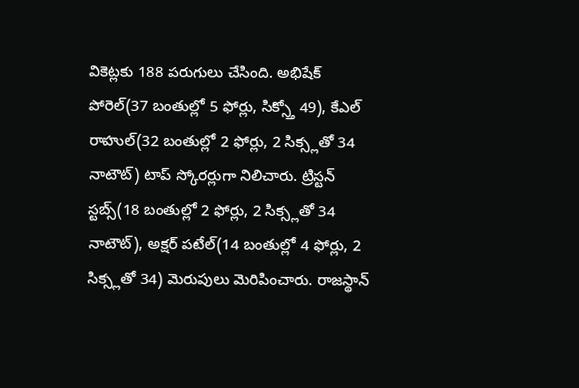వికెట్లకు 188 పరుగులు చేసింది. అభిషేక్ పోరెల్(37 బంతుల్లో 5 ఫోర్లు, సిక్స్తో 49), కేఎల్ రాహుల్(32 బంతుల్లో 2 ఫోర్లు, 2 సిక్స్లతో 34 నాటౌట్) టాప్ స్కోరర్లుగా నిలిచారు. ట్రిస్టన్ స్టబ్స్(18 బంతుల్లో 2 ఫోర్లు, 2 సిక్స్లతో 34 నాటౌట్), అక్షర్ పటేల్(14 బంతుల్లో 4 ఫోర్లు, 2 సిక్స్లతో 34) మెరుపులు మెరిపించారు. రాజస్థాన్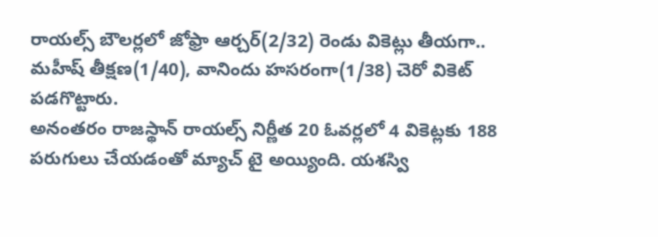రాయల్స్ బౌలర్లలో జోఫ్రా ఆర్చర్(2/32) రెండు వికెట్లు తీయగా.. మహీష్ తీక్షణ(1/40), వానిందు హసరంగా(1/38) చెరో వికెట్ పడగొట్టారు.
అనంతరం రాజస్థాన్ రాయల్స్ నిర్ణీత 20 ఓవర్లలో 4 వికెట్లకు 188 పరుగులు చేయడంతో మ్యాచ్ టై అయ్యింది. యశస్వి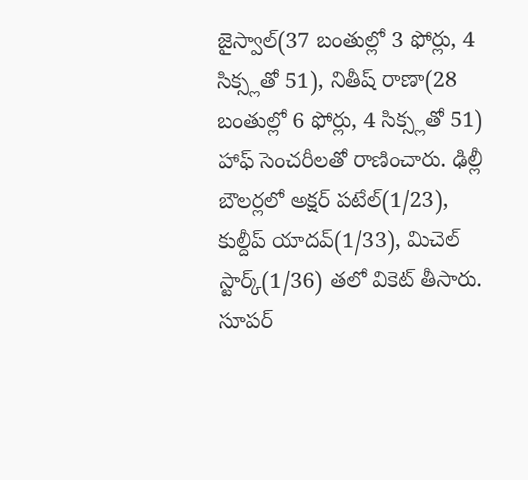జైస్వాల్(37 బంతుల్లో 3 ఫోర్లు, 4 సిక్స్లతో 51), నితీష్ రాణా(28 బంతుల్లో 6 ఫోర్లు, 4 సిక్స్లతో 51) హాఫ్ సెంచరీలతో రాణించారు. ఢిల్లీ బౌలర్లలో అక్షర్ పటేల్(1/23), కుల్దీప్ యాదవ్(1/33), మిచెల్ స్టార్క్(1/36) తలో వికెట్ తీసారు. సూపర్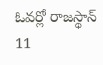ఓవర్లో రాజస్థాన్ 11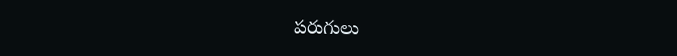పరుగులు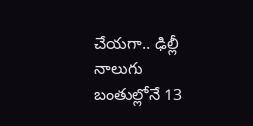చేయగా.. ఢిల్లీ నాలుగు బంతుల్లోనే 13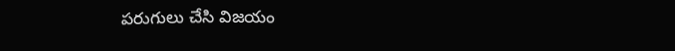పరుగులు చేసి విజయం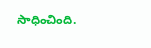సాధించింది.